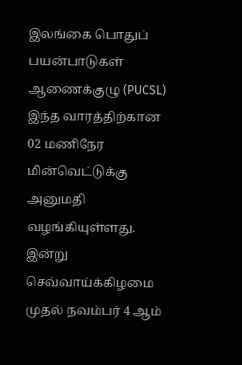இலங்கை பொதுப் பயன்பாடுகள் ஆணைக்குழு (PUCSL) இந்த வாரத்திற்கான 02 மணிநேர மின்வெட்டுக்கு அனுமதி வழங்கியுள்ளது.
இன்று செவ்வாய்க்கிழமை முதல் நவம்பர் 4 ஆம்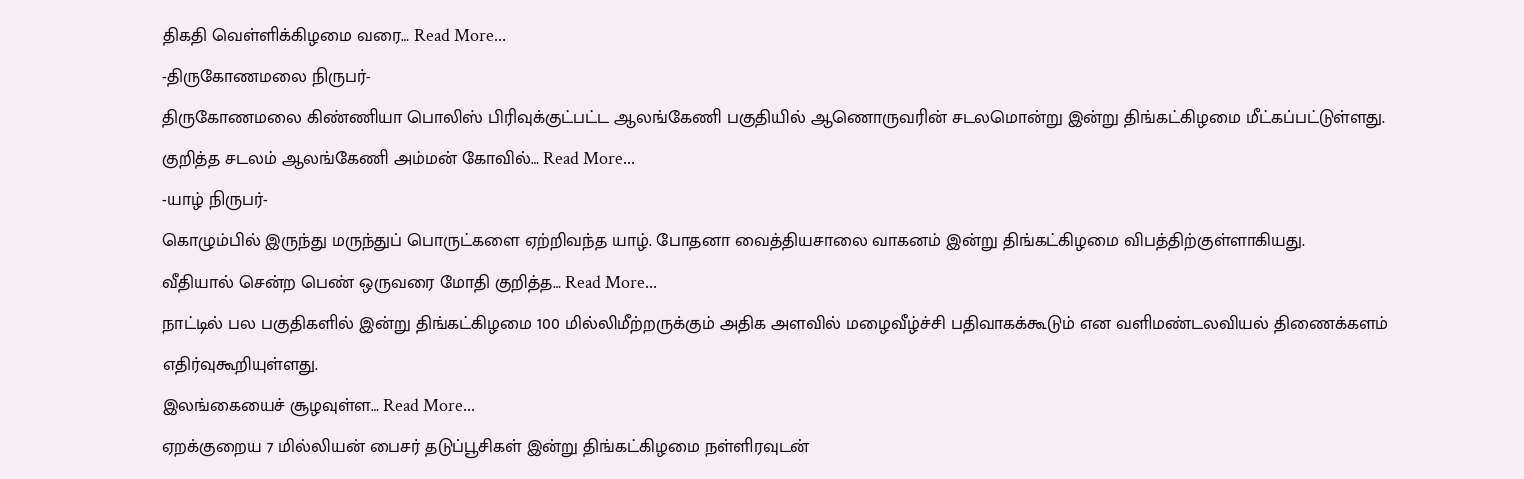திகதி வெள்ளிக்கிழமை வரை… Read More...
-திருகோணமலை நிருபர்-
திருகோணமலை கிண்ணியா பொலிஸ் பிரிவுக்குட்பட்ட ஆலங்கேணி பகுதியில் ஆணொருவரின் சடலமொன்று இன்று திங்கட்கிழமை மீட்கப்பட்டுள்ளது.
குறித்த சடலம் ஆலங்கேணி அம்மன் கோவில்… Read More...
-யாழ் நிருபர்-
கொழும்பில் இருந்து மருந்துப் பொருட்களை ஏற்றிவந்த யாழ். போதனா வைத்தியசாலை வாகனம் இன்று திங்கட்கிழமை விபத்திற்குள்ளாகியது.
வீதியால் சென்ற பெண் ஒருவரை மோதி குறித்த… Read More...
நாட்டில் பல பகுதிகளில் இன்று திங்கட்கிழமை 100 மில்லிமீற்றருக்கும் அதிக அளவில் மழைவீழ்ச்சி பதிவாகக்கூடும் என வளிமண்டலவியல் திணைக்களம் எதிர்வுகூறியுள்ளது.
இலங்கையைச் சூழவுள்ள… Read More...
ஏறக்குறைய 7 மில்லியன் பைசர் தடுப்பூசிகள் இன்று திங்கட்கிழமை நள்ளிரவுடன்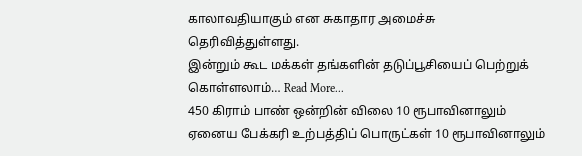காலாவதியாகும் என சுகாதார அமைச்சு தெரிவித்துள்ளது.
இன்றும் கூட மக்கள் தங்களின் தடுப்பூசியைப் பெற்றுக் கொள்ளலாம்… Read More...
450 கிராம் பாண் ஒன்றின் விலை 10 ரூபாவினாலும் ஏனைய பேக்கரி உற்பத்திப் பொருட்கள் 10 ரூபாவினாலும்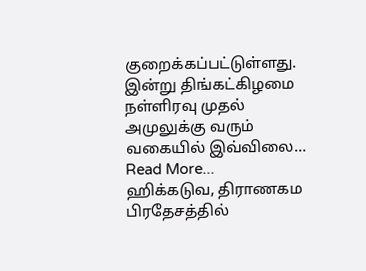குறைக்கப்பட்டுள்ளது.
இன்று திங்கட்கிழமை நள்ளிரவு முதல் அமுலுக்கு வரும் வகையில் இவ்விலை… Read More...
ஹிக்கடுவ, திராணகம பிரதேசத்தில்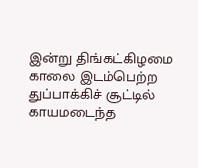இன்று திங்கட்கிழமை காலை இடம்பெற்ற துப்பாக்கிச் சூட்டில் காயமடைந்த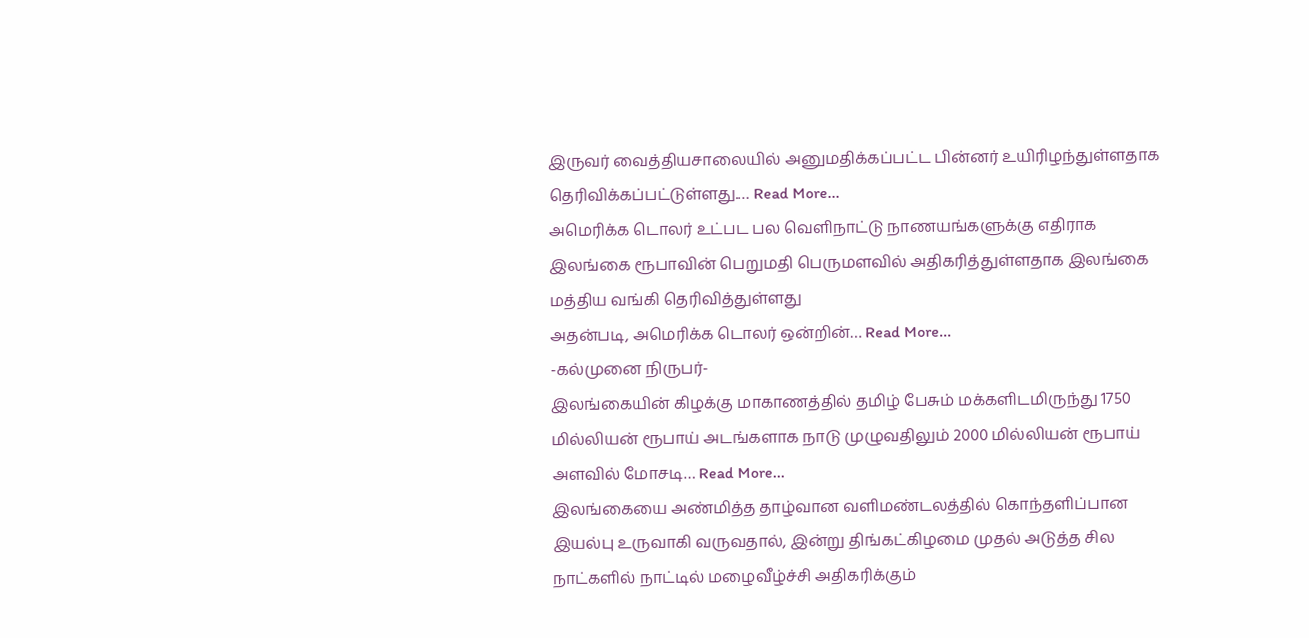இருவர் வைத்தியசாலையில் அனுமதிக்கப்பட்ட பின்னர் உயிரிழந்துள்ளதாக தெரிவிக்கப்பட்டுள்ளது.… Read More...
அமெரிக்க டொலர் உட்பட பல வெளிநாட்டு நாணயங்களுக்கு எதிராக இலங்கை ரூபாவின் பெறுமதி பெருமளவில் அதிகரித்துள்ளதாக இலங்கை மத்திய வங்கி தெரிவித்துள்ளது
அதன்படி, அமெரிக்க டொலர் ஒன்றின்… Read More...
-கல்முனை நிருபர்-
இலங்கையின் கிழக்கு மாகாணத்தில் தமிழ் பேசும் மக்களிடமிருந்து 1750 மில்லியன் ரூபாய் அடங்களாக நாடு முழுவதிலும் 2000 மில்லியன் ரூபாய் அளவில் மோசடி… Read More...
இலங்கையை அண்மித்த தாழ்வான வளிமண்டலத்தில் கொந்தளிப்பான இயல்பு உருவாகி வருவதால், இன்று திங்கட்கிழமை முதல் அடுத்த சில நாட்களில் நாட்டில் மழைவீழ்ச்சி அதிகரிக்கும்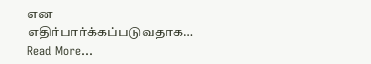என எதிர்பார்க்கப்படுவதாக… Read More...